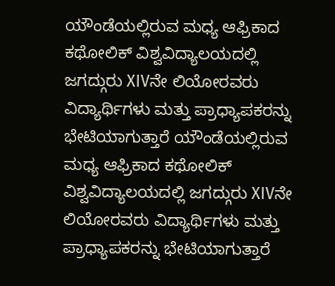ಯೌಂಡೆಯಲ್ಲಿರುವ ಮಧ್ಯ ಆಫ್ರಿಕಾದ ಕಥೋಲಿಕ್ ವಿಶ್ವವಿದ್ಯಾಲಯದಲ್ಲಿ ಜಗದ್ಗುರು XIVನೇ ಲಿಯೋರವರು ವಿದ್ಯಾರ್ಥಿಗಳು ಮತ್ತು ಪ್ರಾಧ್ಯಾಪಕರನ್ನು ಭೇಟಿಯಾಗುತ್ತಾರೆ ಯೌಂಡೆಯಲ್ಲಿರುವ ಮಧ್ಯ ಆಫ್ರಿಕಾದ ಕಥೋಲಿಕ್ ವಿಶ್ವವಿದ್ಯಾಲಯದಲ್ಲಿ ಜಗದ್ಗುರು XIVನೇ ಲಿಯೋರವರು ವಿದ್ಯಾರ್ಥಿಗಳು ಮತ್ತು ಪ್ರಾಧ್ಯಾಪಕರನ್ನು ಭೇಟಿಯಾಗುತ್ತಾರೆ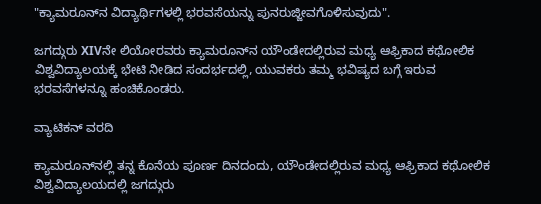"ಕ್ಯಾಮರೂನ್‌ನ ವಿದ್ಯಾರ್ಥಿಗಳಲ್ಲಿ ಭರವಸೆಯನ್ನು ಪುನರುಜ್ಜೀವಗೊಳಿಸುವುದು".

ಜಗದ್ಗುರು XIVನೇ ಲಿಯೋರವರು ಕ್ಯಾಮರೂನ್‌ನ ಯೌಂಡೇದಲ್ಲಿರುವ ಮಧ್ಯ ಆಫ್ರಿಕಾದ ಕಥೋಲಿಕ ವಿಶ್ವವಿದ್ಯಾಲಯಕ್ಕೆ ಭೇಟಿ ನೀಡಿದ ಸಂದರ್ಭದಲ್ಲಿ, ಯುವಕರು ತಮ್ಮ ಭವಿಷ್ಯದ ಬಗ್ಗೆ ಇರುವ ಭರವಸೆಗಳನ್ನೂ ಹಂಚಿಕೊಂಡರು.

ವ್ಯಾಟಿಕನ್ ವರದಿ

ಕ್ಯಾಮರೂನ್‌ನಲ್ಲಿ ತನ್ನ ಕೊನೆಯ ಪೂರ್ಣ ದಿನದಂದು, ಯೌಂಡೇದಲ್ಲಿರುವ ಮಧ್ಯ ಆಫ್ರಿಕಾದ ಕಥೋಲಿಕ ವಿಶ್ವವಿದ್ಯಾಲಯದಲ್ಲಿ ಜಗದ್ಗುರು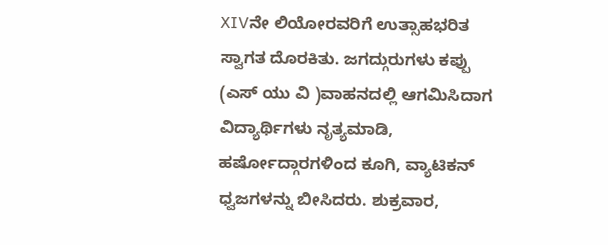XIVನೇ ಲಿಯೋರವರಿಗೆ ಉತ್ಸಾಹಭರಿತ ಸ್ವಾಗತ ದೊರಕಿತು. ಜಗದ್ಗುರುಗಳು ಕಪ್ಪು (ಎಸ್ ಯು ವಿ )ವಾಹನದಲ್ಲಿ ಆಗಮಿಸಿದಾಗ ವಿದ್ಯಾರ್ಥಿಗಳು ನೃತ್ಯಮಾಡಿ, ಹರ್ಷೋದ್ಗಾರಗಳಿಂದ ಕೂಗಿ, ವ್ಯಾಟಿಕನ್ ಧ್ವಜಗಳನ್ನು ಬೀಸಿದರು. ಶುಕ್ರವಾರ,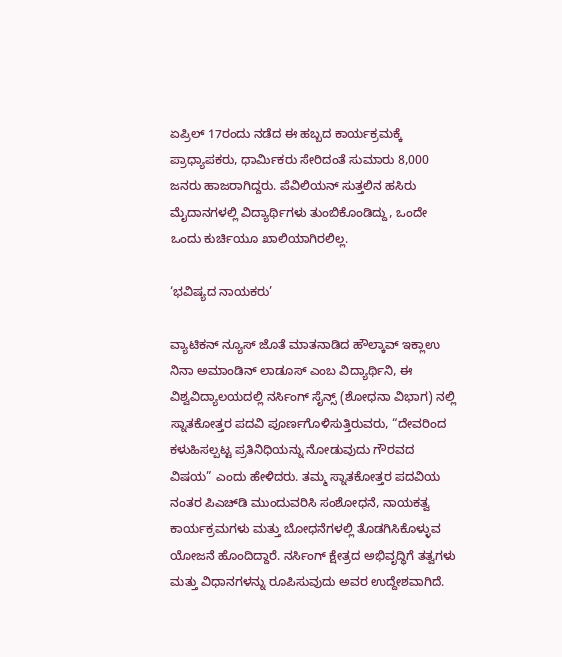ಏಪ್ರಿಲ್ 17ರಂದು ನಡೆದ ಈ ಹಬ್ಬದ ಕಾರ್ಯಕ್ರಮಕ್ಕೆ ಪ್ರಾಧ್ಯಾಪಕರು, ಧಾರ್ಮಿಕರು ಸೇರಿದಂತೆ ಸುಮಾರು 8,000 ಜನರು ಹಾಜರಾಗಿದ್ದರು. ಪೆವಿಲಿಯನ್ ಸುತ್ತಲಿನ ಹಸಿರು ಮೈದಾನಗಳಲ್ಲಿ ವಿದ್ಯಾರ್ಥಿಗಳು ತುಂಬಿಕೊಂಡಿದ್ದು, ಒಂದೇ ಒಂದು ಕುರ್ಚಿಯೂ ಖಾಲಿಯಾಗಿರಲಿಲ್ಲ.

‘ಭವಿಷ್ಯದ ನಾಯಕರು’

ವ್ಯಾಟಿಕನ್ ನ್ಯೂಸ್ ಜೊತೆ ಮಾತನಾಡಿದ ಹೌಲ್ಕಾವ್ ಇಕ್ಲಾಉ ನಿನಾ ಅಮಾಂಡಿನ್ ಲಾಡೂಸ್ ಎಂಬ ವಿದ್ಯಾರ್ಥಿನಿ, ಈ ವಿಶ್ವವಿದ್ಯಾಲಯದಲ್ಲಿ ನರ್ಸಿಂಗ್ ಸೈನ್ಸ್ (ಶೋಧನಾ ವಿಭಾಗ) ನಲ್ಲಿ ಸ್ನಾತಕೋತ್ತರ ಪದವಿ ಪೂರ್ಣಗೊಳಿಸುತ್ತಿರುವರು, “ದೇವರಿಂದ ಕಳುಹಿಸಲ್ಪಟ್ಟ ಪ್ರತಿನಿಧಿಯನ್ನು ನೋಡುವುದು ಗೌರವದ ವಿಷಯ” ಎಂದು ಹೇಳಿದರು. ತಮ್ಮ ಸ್ನಾತಕೋತ್ತರ ಪದವಿಯ ನಂತರ ಪಿಎಚ್‌ಡಿ ಮುಂದುವರಿಸಿ ಸಂಶೋಧನೆ, ನಾಯಕತ್ವ ಕಾರ್ಯಕ್ರಮಗಳು ಮತ್ತು ಬೋಧನೆಗಳಲ್ಲಿ ತೊಡಗಿಸಿಕೊಳ್ಳುವ ಯೋಜನೆ ಹೊಂದಿದ್ದಾರೆ. ನರ್ಸಿಂಗ್ ಕ್ಷೇತ್ರದ ಅಭಿವೃದ್ಧಿಗೆ ತತ್ವಗಳು ಮತ್ತು ವಿಧಾನಗಳನ್ನು ರೂಪಿಸುವುದು ಅವರ ಉದ್ದೇಶವಾಗಿದೆ.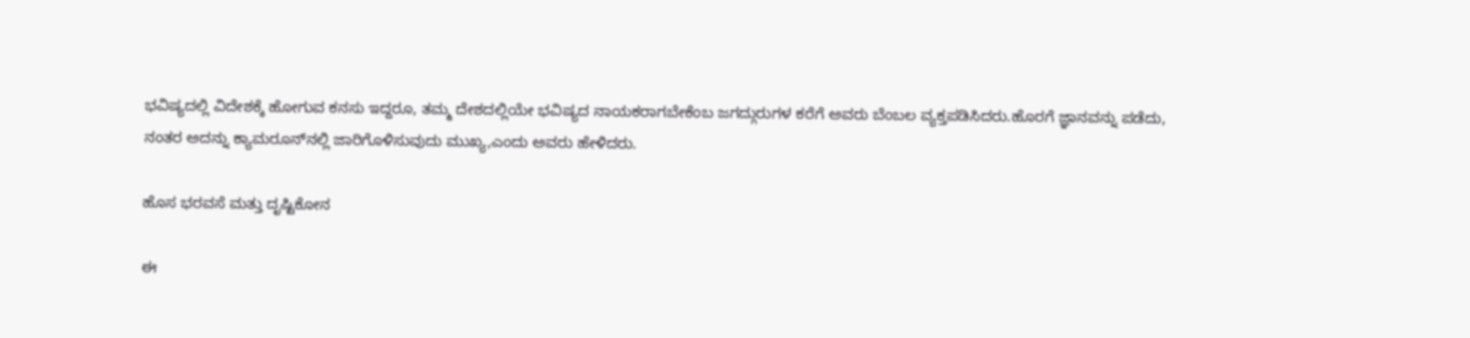ಭವಿಷ್ಯದಲ್ಲಿ ವಿದೇಶಕ್ಕೆ ಹೋಗುವ ಕನಸು ಇದ್ದರೂ, ತಮ್ಮ ದೇಶದಲ್ಲಿಯೇ ಭವಿಷ್ಯದ ನಾಯಕರಾಗಬೇಕೆಂಬ ಜಗದ್ಗುರುಗಳ ಕರೆಗೆ ಅವರು ಬೆಂಬಲ ವ್ಯಕ್ತಪಡಿಸಿದರು.ಹೊರಗೆ ಜ್ಞಾನವನ್ನು ಪಡೆದು, ನಂತರ ಅದನ್ನು ಕ್ಯಾಮರೂನ್‌ನಲ್ಲಿ ಜಾರಿಗೊಳಿಸುವುದು ಮುಖ್ಯ,ಎಂದು ಅವರು ಹೇಳಿದರು.

ಹೊಸ ಭರವಸೆ ಮತ್ತು ದೃಷ್ಟಿಕೋನ

ಈ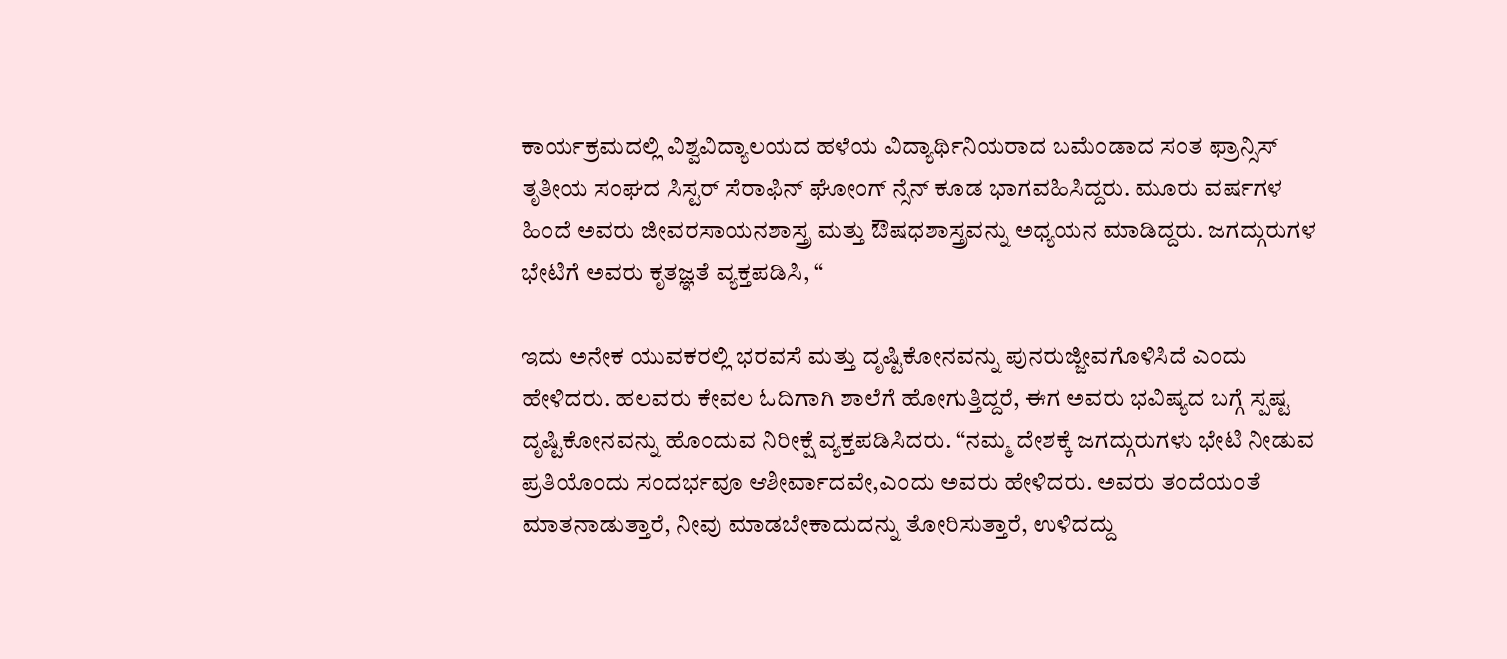ಕಾರ್ಯಕ್ರಮದಲ್ಲಿ ವಿಶ್ವವಿದ್ಯಾಲಯದ ಹಳೆಯ ವಿದ್ಯಾರ್ಥಿನಿಯರಾದ ಬಮೆಂಡಾದ ಸಂತ ಫ್ರಾನ್ಸಿಸ್ ತೃತೀಯ ಸಂಘದ ಸಿಸ್ಟರ್ ಸೆರಾಫಿನ್ ಘೋಂಗ್ ನ್ಸೆನ್ ಕೂಡ ಭಾಗವಹಿಸಿದ್ದರು. ಮೂರು ವರ್ಷಗಳ ಹಿಂದೆ ಅವರು ಜೀವರಸಾಯನಶಾಸ್ತ್ರ ಮತ್ತು ಔಷಧಶಾಸ್ತ್ರವನ್ನು ಅಧ್ಯಯನ ಮಾಡಿದ್ದರು. ಜಗದ್ಗುರುಗಳ ಭೇಟಿಗೆ ಅವರು ಕೃತಜ್ಞತೆ ವ್ಯಕ್ತಪಡಿಸಿ, “

ಇದು ಅನೇಕ ಯುವಕರಲ್ಲಿ ಭರವಸೆ ಮತ್ತು ದೃಷ್ಟಿಕೋನವನ್ನು ಪುನರುಜ್ಜೀವಗೊಳಿಸಿದೆ ಎಂದು ಹೇಳಿದರು. ಹಲವರು ಕೇವಲ ಓದಿಗಾಗಿ ಶಾಲೆಗೆ ಹೋಗುತ್ತಿದ್ದರೆ, ಈಗ ಅವರು ಭವಿಷ್ಯದ ಬಗ್ಗೆ ಸ್ಪಷ್ಟ ದೃಷ್ಟಿಕೋನವನ್ನು ಹೊಂದುವ ನಿರೀಕ್ಷೆ ವ್ಯಕ್ತಪಡಿಸಿದರು. “ನಮ್ಮ ದೇಶಕ್ಕೆ ಜಗದ್ಗುರುಗಳು ಭೇಟಿ ನೀಡುವ ಪ್ರತಿಯೊಂದು ಸಂದರ್ಭವೂ ಆಶೀರ್ವಾದವೇ,ಎಂದು ಅವರು ಹೇಳಿದರು. ಅವರು ತಂದೆಯಂತೆ ಮಾತನಾಡುತ್ತಾರೆ, ನೀವು ಮಾಡಬೇಕಾದುದನ್ನು ತೋರಿಸುತ್ತಾರೆ, ಉಳಿದದ್ದು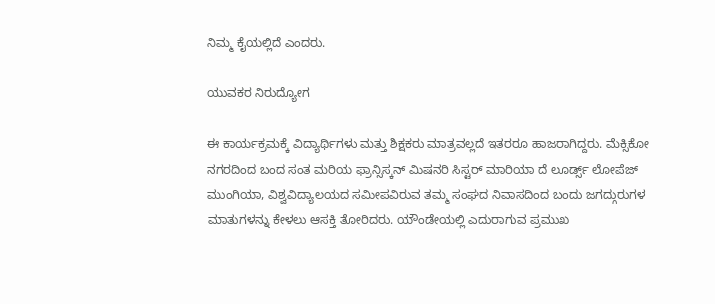ನಿಮ್ಮ ಕೈಯಲ್ಲಿದೆ ಎಂದರು.

ಯುವಕರ ನಿರುದ್ಯೋಗ

ಈ ಕಾರ್ಯಕ್ರಮಕ್ಕೆ ವಿದ್ಯಾರ್ಥಿಗಳು ಮತ್ತು ಶಿಕ್ಷಕರು ಮಾತ್ರವಲ್ಲದೆ ಇತರರೂ ಹಾಜರಾಗಿದ್ದರು. ಮೆಕ್ಸಿಕೋ ನಗರದಿಂದ ಬಂದ ಸಂತ ಮರಿಯ ಫ್ರಾನ್ಸಿಸ್ಕನ್ ಮಿಷನರಿ ಸಿಸ್ಟರ್ ಮಾರಿಯಾ ದೆ ಲೂರ್ಡ್ಸ್ ಲೋಪೆಜ್ ಮುಂಗಿಯಾ, ವಿಶ್ವವಿದ್ಯಾಲಯದ ಸಮೀಪವಿರುವ ತಮ್ಮ ಸಂಘದ ನಿವಾಸದಿಂದ ಬಂದು ಜಗದ್ಗುರುಗಳ ಮಾತುಗಳನ್ನು ಕೇಳಲು ಆಸಕ್ತಿ ತೋರಿದರು. ಯೌಂಡೇಯಲ್ಲಿ ಎದುರಾಗುವ ಪ್ರಮುಖ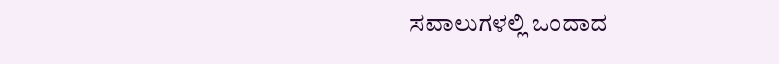ಸವಾಲುಗಳಲ್ಲಿ ಒಂದಾದ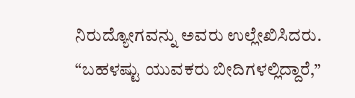ನಿರುದ್ಯೋಗವನ್ನು ಅವರು ಉಲ್ಲೇಖಿಸಿದರು. “ಬಹಳಷ್ಟು ಯುವಕರು ಬೀದಿಗಳಲ್ಲಿದ್ದಾರೆ,”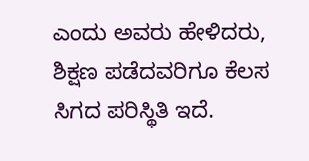ಎಂದು ಅವರು ಹೇಳಿದರು, ಶಿಕ್ಷಣ ಪಡೆದವರಿಗೂ ಕೆಲಸ ಸಿಗದ ಪರಿಸ್ಥಿತಿ ಇದೆ.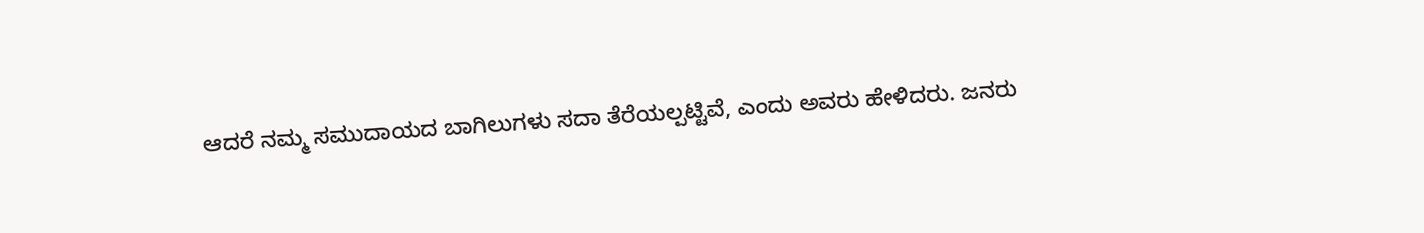ಆದರೆ ನಮ್ಮ ಸಮುದಾಯದ ಬಾಗಿಲುಗಳು ಸದಾ ತೆರೆಯಲ್ಪಟ್ಟಿವೆ, ಎಂದು ಅವರು ಹೇಳಿದರು. ಜನರು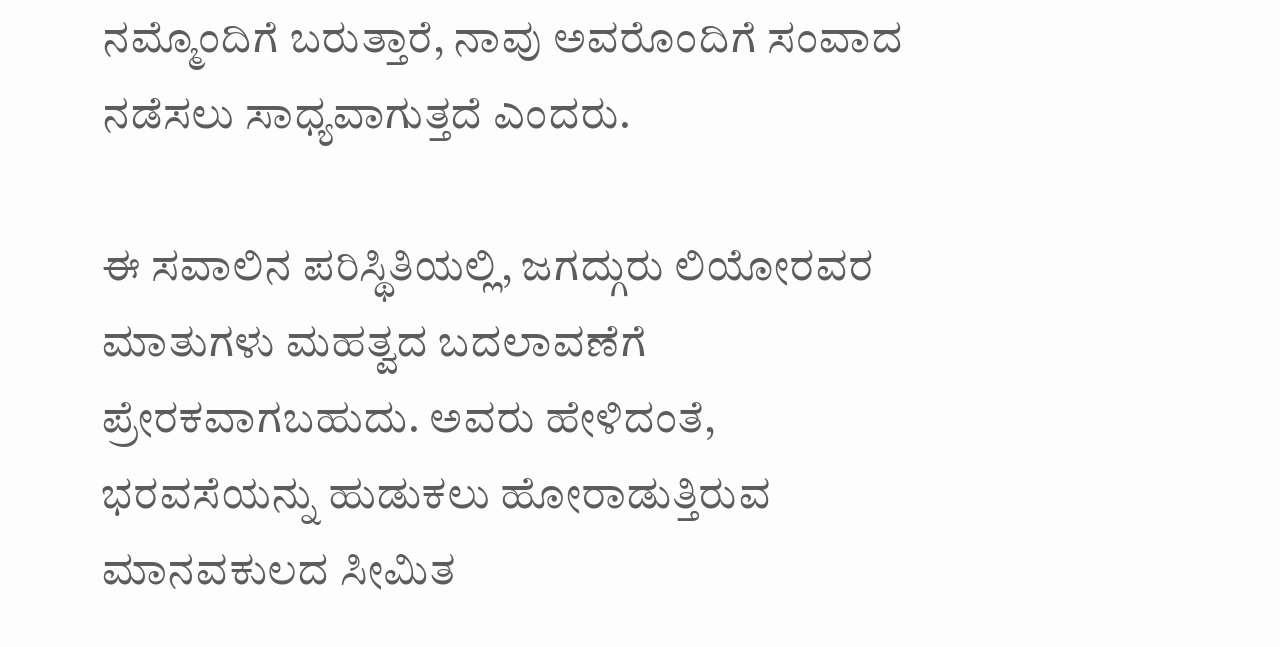ನಮ್ಮೊಂದಿಗೆ ಬರುತ್ತಾರೆ, ನಾವು ಅವರೊಂದಿಗೆ ಸಂವಾದ ನಡೆಸಲು ಸಾಧ್ಯವಾಗುತ್ತದೆ ಎಂದರು.

ಈ ಸವಾಲಿನ ಪರಿಸ್ಥಿತಿಯಲ್ಲಿ, ಜಗದ್ಗುರು ಲಿಯೋರವರ ಮಾತುಗಳು ಮಹತ್ವದ ಬದಲಾವಣೆಗೆ ಪ್ರೇರಕವಾಗಬಹುದು. ಅವರು ಹೇಳಿದಂತೆ, ಭರವಸೆಯನ್ನು ಹುಡುಕಲು ಹೋರಾಡುತ್ತಿರುವ ಮಾನವಕುಲದ ಸೀಮಿತ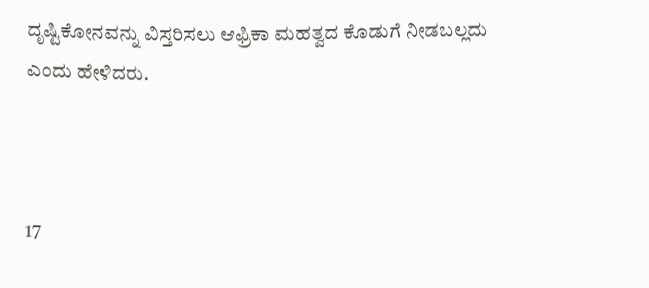ದೃಷ್ಟಿಕೋನವನ್ನು ವಿಸ್ತರಿಸಲು ಆಫ್ರಿಕಾ ಮಹತ್ವದ ಕೊಡುಗೆ ನೀಡಬಲ್ಲದು ಎಂದು ಹೇಳಿದರು.



17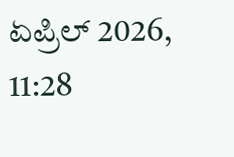ಏಪ್ರಿಲ್ 2026, 11:28